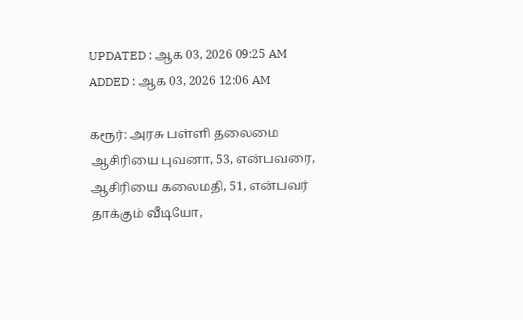UPDATED : ஆக 03, 2026 09:25 AM
ADDED : ஆக 03, 2026 12:06 AM

கரூர்: அரசு பள்ளி தலைமை ஆசிரியை புவனா, 53, என்பவரை, ஆசிரியை கலைமதி, 51, என்பவர் தாக்கும் வீடியோ,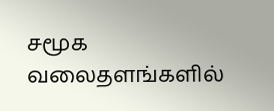சமூக வலைதளங்களில்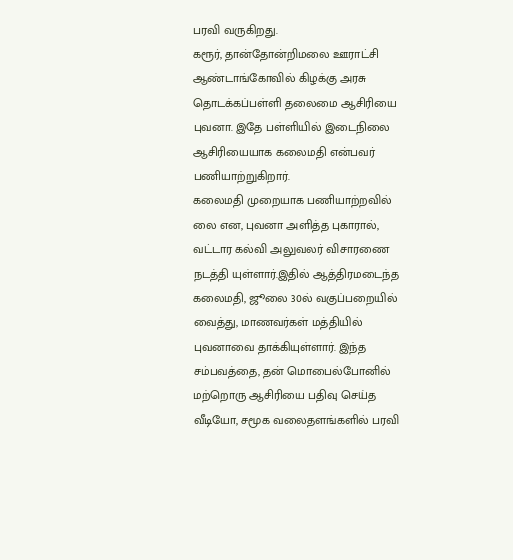பரவி வருகிறது.
கரூர், தான்தோன்றிமலை ஊராட்சி ஆண்டாங்கோவில் கிழக்கு அரசு தொடக்கப்பள்ளி தலைமை ஆசிரியை புவனா. இதே பள்ளியில் இடைநிலை ஆசிரியையாக கலைமதி என்பவர் பணியாற்றுகிறார்.
கலைமதி முறையாக பணியாற்றவில் லை என, புவனா அளித்த புகாரால், வட்டார கல்வி அலுவலர் விசாரணை நடத்தி யுள்ளார்.இதில் ஆத்திரமடைந்த கலைமதி, ஜூலை 30ல் வகுப்பறையில் வைத்து, மாணவர்கள் மத்தியில் புவனாவை தாக்கியுள்ளார். இந்த சம்பவத்தை, தன் மொபைல்போனில் மற்றொரு ஆசிரியை பதிவு செய்த வீடியோ, சமூக வலைதளங்களில் பரவி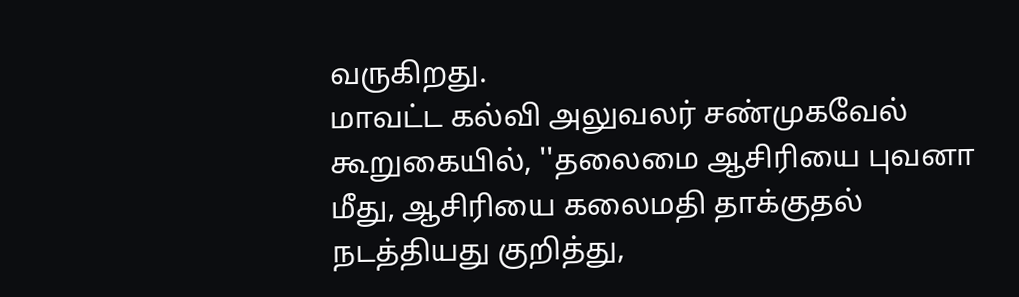வருகிறது.
மாவட்ட கல்வி அலுவலர் சண்முகவேல் கூறுகையில், ''தலைமை ஆசிரியை புவனா மீது, ஆசிரியை கலைமதி தாக்குதல் நடத்தியது குறித்து,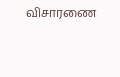விசாரணை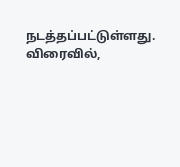நடத்தப்பட்டுள்ளது. விரைவில்,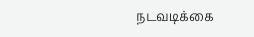நடவடிக்கை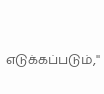எடுக்கப்படும்,''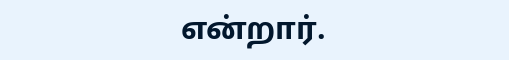என்றார்.